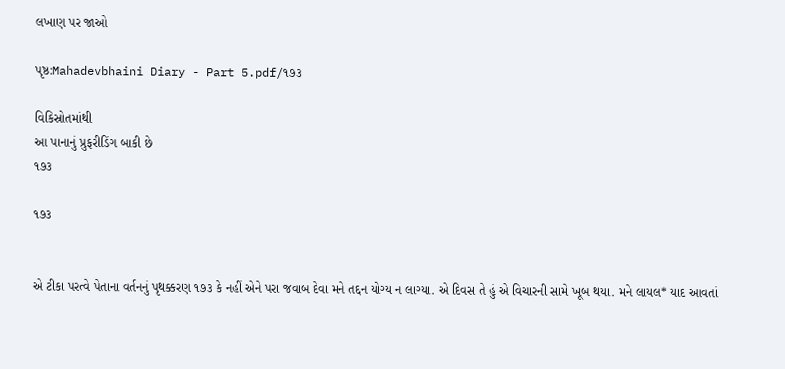લખાણ પર જાઓ

પૃષ્ઠ:Mahadevbhaini Diary - Part 5.pdf/૧૭૩

વિકિસ્રોતમાંથી
આ પાનાનું પ્રુફરીડિંગ બાકી છે
૧૭૩

૧૭૩


એ ટીકા પરત્વે પેતાના વર્તનનું પૃથક્કરણ ૧૭૩ કે નહીં એને પરા જવાબ દેવા મને તદ્દન યોગ્ય ન લાગ્યા. એ દિવસ તે હું એ વિચારની સામે ખૂબ થયા. મને લાયલ* યાદ આવતાં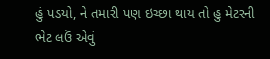હું પડયો, ને તમારી પણ ઇચ્છા થાય તો હુ મેટરની ભેટ લઉં એવું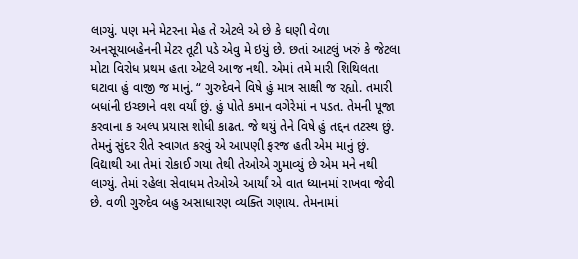લાગ્યું. પણ મને મેટરના મેહ તે એટલે એ છે કે ઘણી વેળા અનસૂયાબહેનની મેટર તૂટી પડે એવુ મે ઇયું છે. છતાં આટલું ખરું કે જેટલા મોટા વિરોધ પ્રથમ હતા એટલે આજ નથી. એમાં તમે મારી શિથિલતા ઘટાવા હું વાજી જ માનું. “ ગુરુદેવને વિષે હું માત્ર સાક્ષી જ રહ્યો. તમારી બધાંની ઇચ્છાને વશ વર્યાં છું. હું પોતે કમાન વગેરેમાં ન પડત. તેમની પૂજા કરવાના ક અલ્પ પ્રયાસ શોધી કાઢત. જે થયું તેને વિષે હું તદ્દન તટસ્થ છું. તેમનું સુંદર રીતે સ્વાગત કરવું એ આપણી ફરજ હતી એમ માનું છું. વિદ્યાથી આ તેમાં રોકાઈ ગયા તેથી તેઓએ ગુમાવ્યું છે એમ મને નથી લાગ્યું. તેમાં રહેલા સેવાધમ તેઓએ આર્યાં એ વાત ધ્યાનમાં રાખવા જેવી છે. વળી ગુરુદેવ બહુ અસાધારણ વ્યક્તિ ગણાય. તેમનામાં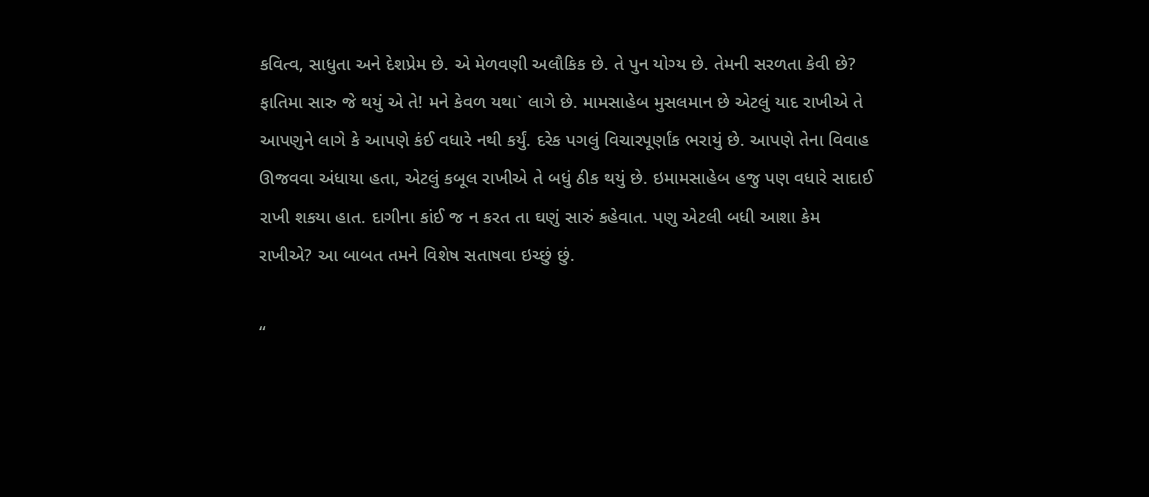કવિત્વ, સાધુતા અને દેશપ્રેમ છે. એ મેળવણી અલૌકિક છે. તે પુન યોગ્ય છે. તેમની સરળતા કેવી છે? ફાતિમા સારુ જે થયું એ તે! મને કેવળ યથા` લાગે છે. મામસાહેબ મુસલમાન છે એટલું યાદ રાખીએ તે આપણુને લાગે કે આપણે કંઈ વધારે નથી કર્યું. દરેક પગલું વિચારપૂર્ણાંક ભરાયું છે. આપણે તેના વિવાહ ઊજવવા અંધાયા હતા, એટલું કબૂલ રાખીએ તે બધું ઠીક થયું છે. ઇમામસાહેબ હજુ પણ વધારે સાદાઈ રાખી શકયા હાત. દાગીના કાંઈ જ ન કરત તા ઘણું સારું કહેવાત. પણુ એટલી બધી આશા કેમ રાખીએ? આ બાબત તમને વિશેષ સતાષવા ઇચ્છું છું.

“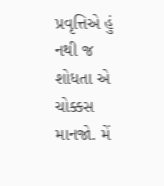પ્રવૃત્તિએ હું નથી જ શોધતા એ ચોક્કસ માનજો. મેં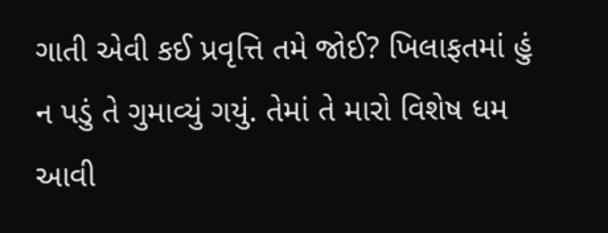ગાતી એવી કઈ પ્રવૃત્તિ તમે જોઈ? ખિલાફતમાં હું ન પડું તે ગુમાવ્યું ગયું. તેમાં તે મારો વિશેષ ધમ આવી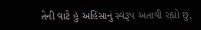તેની વાટે હું અહિંસાનું સ્વરૂપ અતાવી રહ્યો છું,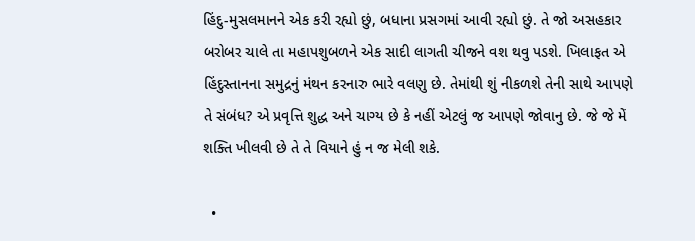હિંદુ-મુસલમાનને એક કરી રહ્યો છું, બધાના પ્રસગમાં આવી રહ્યો છું. તે જો અસહકાર બરોબર ચાલે તા મહાપશુબળને એક સાદી લાગતી ચીજને વશ થવુ પડશે. ખિલાફત એ હિંદુસ્તાનના સમુદ્રનું મંથન કરનારુ ભારે વલણુ છે. તેમાંથી શું નીકળશે તેની સાથે આપણે તે સંબંધ? એ પ્રવૃત્તિ શુદ્ધ અને ચાગ્ય છે કે નહીં એટલું જ આપણે જોવાનુ છે. જે જે મેં શક્તિ ખીલવી છે તે તે વિયાને હું ન જ મેલી શકે.

  •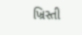ખ્રિસ્તી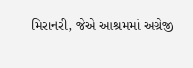મિરાનરી, જેએ આશ્રમમાં અગ્રેજી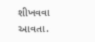શીખવવા આવતા.